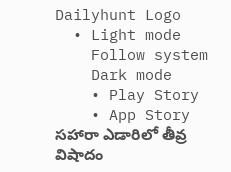Dailyhunt Logo
  • Light mode
    Follow system
    Dark mode
    • Play Story
    • App Story
సహారా ఎడారిలో తీవ్ర విషాదం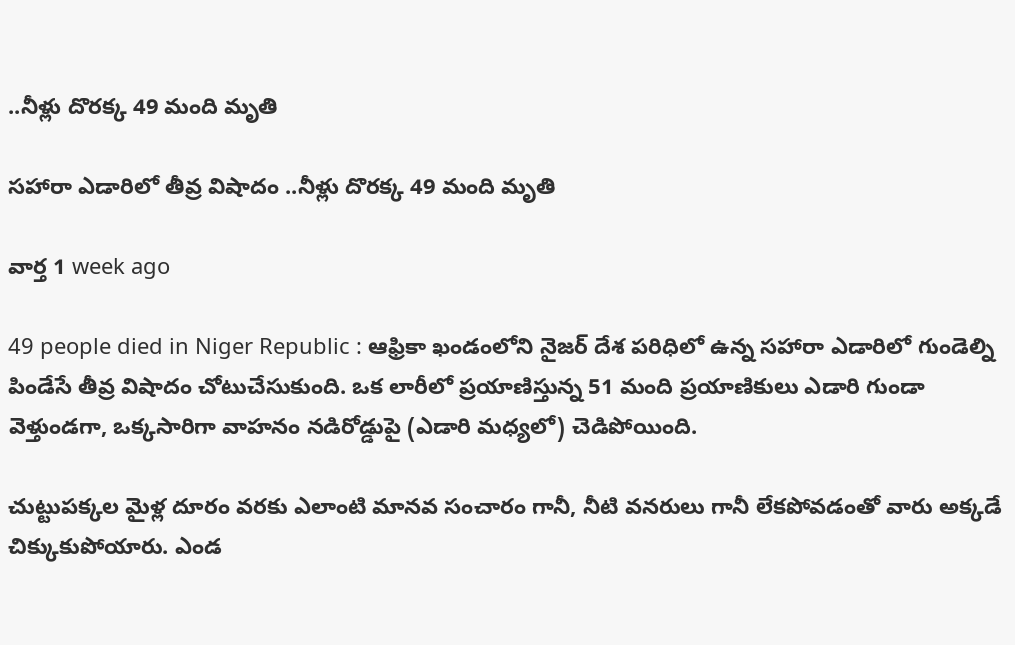..నీళ్లు దొరక్క 49 మంది మృతి

సహారా ఎడారిలో తీవ్ర విషాదం ..నీళ్లు దొరక్క 49 మంది మృతి

వార్త 1 week ago

49 people died in Niger Republic : ఆఫ్రికా ఖండంలోని నైజర్ దేశ పరిధిలో ఉన్న సహారా ఎడారిలో గుండెల్ని పిండేసే తీవ్ర విషాదం చోటుచేసుకుంది. ఒక లారీలో ప్రయాణిస్తున్న 51 మంది ప్రయాణికులు ఎడారి గుండా వెళ్తుండగా, ఒక్కసారిగా వాహనం నడిరోడ్డుపై (ఎడారి మధ్యలో) చెడిపోయింది.

చుట్టుపక్కల మైళ్ల దూరం వరకు ఎలాంటి మానవ సంచారం గానీ, నీటి వనరులు గానీ లేకపోవడంతో వారు అక్కడే చిక్కుకుపోయారు. ఎండ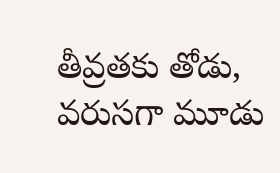తీవ్రతకు తోడు, వరుసగా మూడు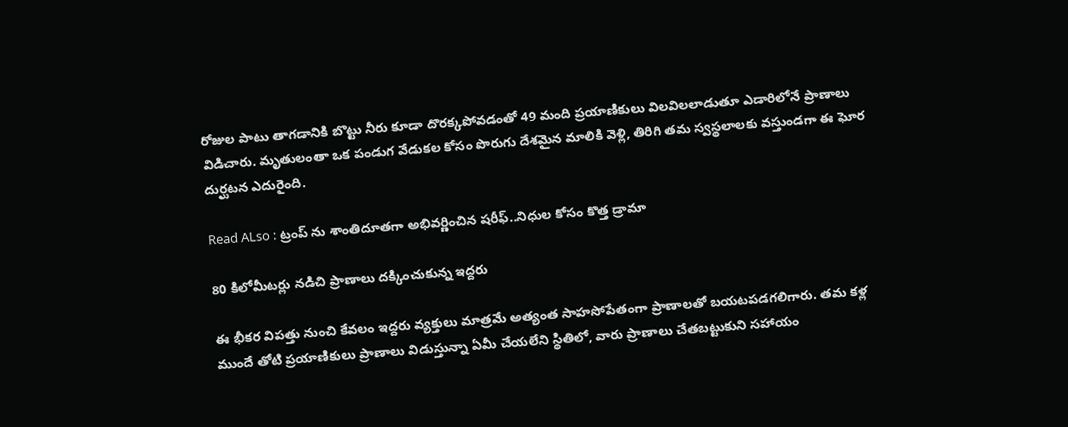రోజుల పాటు తాగడానికి బొట్టు నీరు కూడా దొరక్కపోవడంతో 49 మంది ప్రయాణికులు విలవిలలాడుతూ ఎడారిలోనే ప్రాణాలు విడిచారు. మృతులంతా ఒక పండుగ వేడుకల కోసం పొరుగు దేశమైన మాలికి వెళ్లి, తిరిగి తమ స్వస్థలాలకు వస్తుండగా ఈ ఘోర దుర్ఘటన ఎదురైంది.

Read ALso : ట్రంప్ ను శాంతిదూతగా అభివర్ణించిన షరీఫ్‌..నిధుల కోసం కొత్త డ్రామా

80 కిలోమీటర్లు నడిచి ప్రాణాలు దక్కించుకున్న ఇద్దరు

ఈ భీకర విపత్తు నుంచి కేవలం ఇద్దరు వ్యక్తులు మాత్రమే అత్యంత సాహసోపేతంగా ప్రాణాలతో బయటపడగలిగారు. తమ కళ్ల ముందే తోటి ప్రయాణికులు ప్రాణాలు విడుస్తున్నా ఏమీ చేయలేని స్థితిలో, వారు ప్రాణాలు చేతబట్టుకుని సహాయం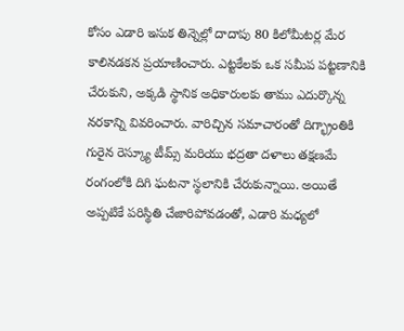కోసం ఎడారి ఇసుక తిన్నెల్లో దాదాపు 80 కిలోమీటర్ల మేర కాలినడకన ప్రయాణించారు. ఎట్టకేలకు ఒక సమీప పట్టణానికి చేరుకుని, అక్కడి స్థానిక అధికారులకు తాము ఎదుర్కొన్న నరకాన్ని వివరించారు. వారిచ్చిన సమాచారంతో దిగ్భ్రాంతికి గురైన రెస్క్యూ టీమ్స్ మరియు భద్రతా దళాలు తక్షణమే రంగంలోకి దిగి ఘటనా స్థలానికి చేరుకున్నాయి. అయితే అప్పటికే పరిస్థితి చేజారిపోవడంతో, ఎడారి మధ్యలో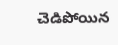చెడిపోయిన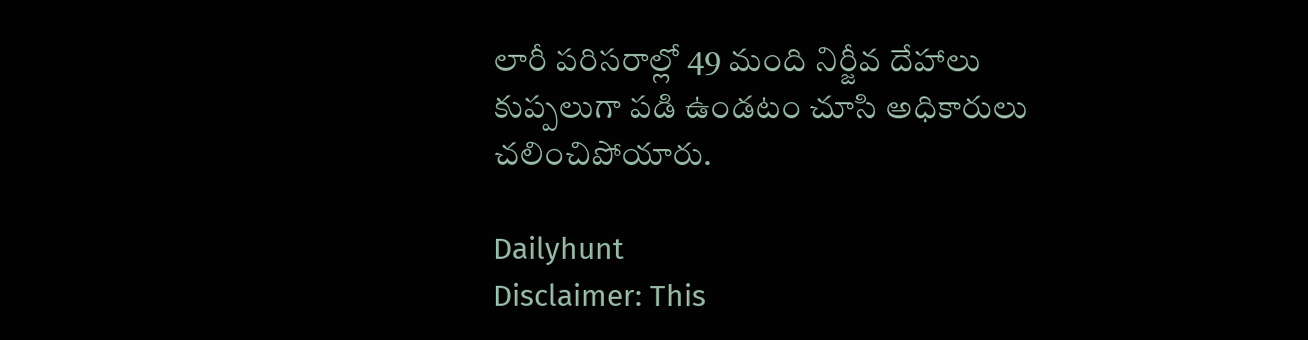లారీ పరిసరాల్లో 49 మంది నిర్జీవ దేహాలు కుప్పలుగా పడి ఉండటం చూసి అధికారులు చలించిపోయారు.

Dailyhunt
Disclaimer: This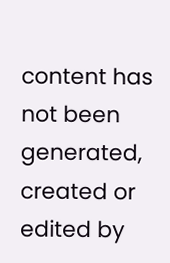content has not been generated, created or edited by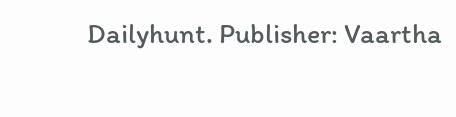Dailyhunt. Publisher: Vaartha